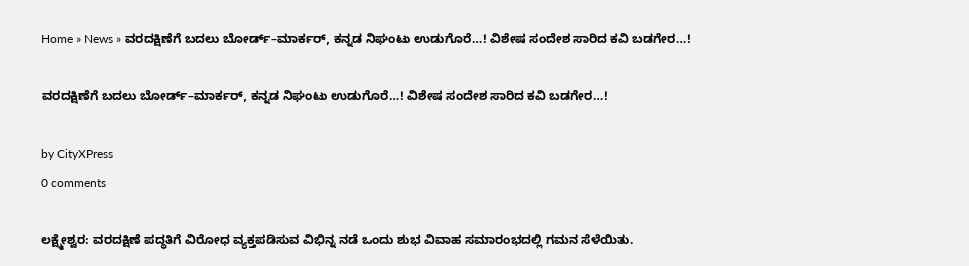Home » News » ವರದಕ್ಷಿಣೆಗೆ ಬದಲು ಬೋರ್ಡ್–ಮಾರ್ಕರ್, ಕನ್ನಡ ನಿಘಂಟು ಉಡುಗೊರೆ…! ವಿಶೇಷ ಸಂದೇಶ ಸಾರಿದ ಕವಿ ಬಡಗೇರ…!

ವರದಕ್ಷಿಣೆಗೆ ಬದಲು ಬೋರ್ಡ್–ಮಾರ್ಕರ್, ಕನ್ನಡ ನಿಘಂಟು ಉಡುಗೊರೆ…! ವಿಶೇಷ ಸಂದೇಶ ಸಾರಿದ ಕವಿ ಬಡಗೇರ…!

by CityXPress
0 comments

ಲಕ್ಷ್ಮೇಶ್ವರ: ವರದಕ್ಷಿಣೆ ಪದ್ಧತಿಗೆ ವಿರೋಧ ವ್ಯಕ್ತಪಡಿಸುವ ವಿಭಿನ್ನ ನಡೆ ಒಂದು ಶುಭ ವಿವಾಹ ಸಮಾರಂಭದಲ್ಲಿ ಗಮನ ಸೆಳೆಯಿತು.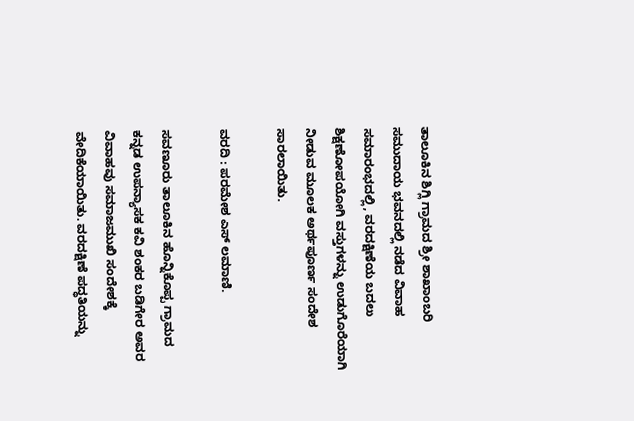ತಾಲೂಕಿನ ಶಿಗ್ಲಿ ಗ್ರಾಮದ ಶ್ರೀ ಶಾಖಾಂಬರಿ ಸಮುದಾಯ ಭವನದಲ್ಲಿ ನಡೆದ ವಿವಾಹ ಸಮಾರಂಭದಲ್ಲಿ, ವರದಕ್ಷಿಣೆಯ ಬದಲು ಶಿಕ್ಷಣೋಪಯೋಗಿ ವಸ್ತುಗಳನ್ನು ಉಡುಗೊರೆಯಾಗಿ ನೀಡುವ ಮೂಲಕ ಅರ್ಥಪೂರ್ಣ ಸಂದೇಶ ಸಾರಲಾಯಿತು.

ವರದಿ : ಪರಮೇಶ ಎಸ್ ಲಮಾಣಿ.

ಸವಣೂರು ತಾಲೂಕಿನ ಹೊನ್ನಿಕೊಪ್ಪ ಗ್ರಾಮದ ಕನ್ನಡ ಉಪನ್ಯಾಸಕ ಕವಿ ಶಂಕರ ಬಡಿಗೇರ ಅವರ ವಿವಾಹವು ಸಮಾಜಮುಖಿ ಸಂದೇಶಕ್ಕೆ ವೇದಿಕೆಯಾಯಿತು. ವರದಕ್ಷಿಣೆ ಪದ್ಧತಿಯನ್ನು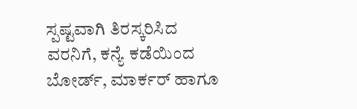ಸ್ಪಷ್ಟವಾಗಿ ತಿರಸ್ಕರಿಸಿದ ವರನಿಗೆ, ಕನ್ಯೆ ಕಡೆಯಿಂದ ಬೋರ್ಡ್, ಮಾರ್ಕರ್ ಹಾಗೂ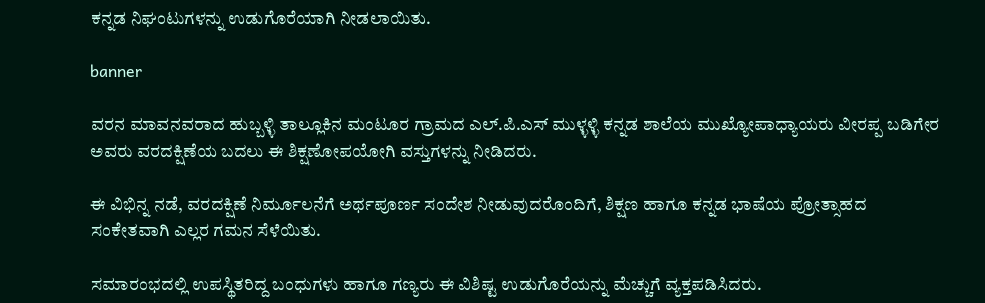ಕನ್ನಡ ನಿಘಂಟುಗಳನ್ನು ಉಡುಗೊರೆಯಾಗಿ ನೀಡಲಾಯಿತು.

banner

ವರನ ಮಾವನವರಾದ ಹುಬ್ಬಳ್ಳಿ ತಾಲ್ಲೂಕಿನ ಮಂಟೂರ ಗ್ರಾಮದ ಎಲ್.ಪಿ.ಎಸ್ ಮುಳ್ಳಳ್ಳಿ ಕನ್ನಡ ಶಾಲೆಯ ಮುಖ್ಯೋಪಾಧ್ಯಾಯರು ವೀರಪ್ಪ ಬಡಿಗೇರ ಅವರು ವರದಕ್ಷಿಣೆಯ ಬದಲು ಈ ಶಿಕ್ಷಣೋಪಯೋಗಿ ವಸ್ತುಗಳನ್ನು ನೀಡಿದರು.

ಈ ವಿಭಿನ್ನ ನಡೆ, ವರದಕ್ಷಿಣೆ ನಿರ್ಮೂಲನೆಗೆ ಅರ್ಥಪೂರ್ಣ ಸಂದೇಶ ನೀಡುವುದರೊಂದಿಗೆ, ಶಿಕ್ಷಣ ಹಾಗೂ ಕನ್ನಡ ಭಾಷೆಯ ಪ್ರೋತ್ಸಾಹದ ಸಂಕೇತವಾಗಿ ಎಲ್ಲರ ಗಮನ ಸೆಳೆಯಿತು.

ಸಮಾರಂಭದಲ್ಲಿ ಉಪಸ್ಥಿತರಿದ್ದ ಬಂಧುಗಳು ಹಾಗೂ ಗಣ್ಯರು ಈ ವಿಶಿಷ್ಟ ಉಡುಗೊರೆಯನ್ನು ಮೆಚ್ಚುಗೆ ವ್ಯಕ್ತಪಡಿಸಿದರು.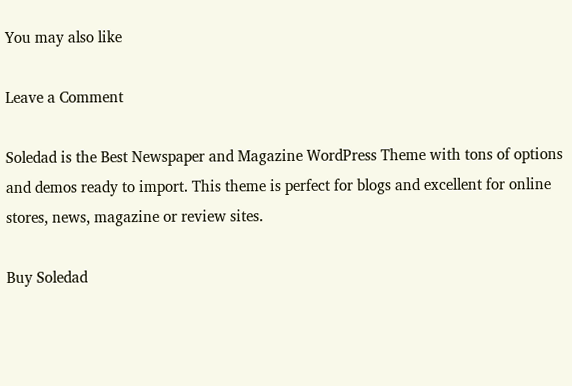You may also like

Leave a Comment

Soledad is the Best Newspaper and Magazine WordPress Theme with tons of options and demos ready to import. This theme is perfect for blogs and excellent for online stores, news, magazine or review sites.

Buy Soledad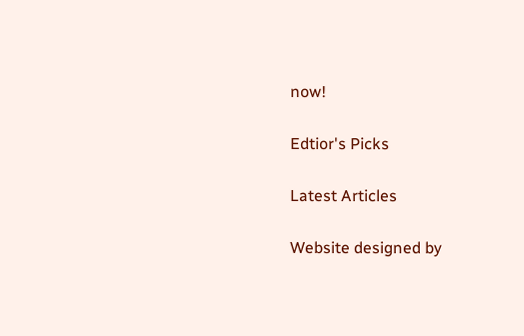now!

Edtior's Picks

Latest Articles

Website designed by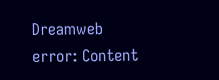Dreamweb
error: Content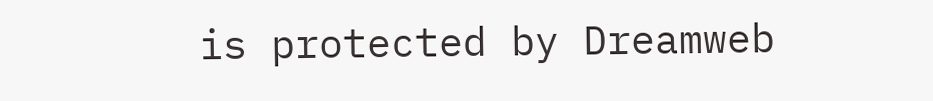is protected by Dreamweb